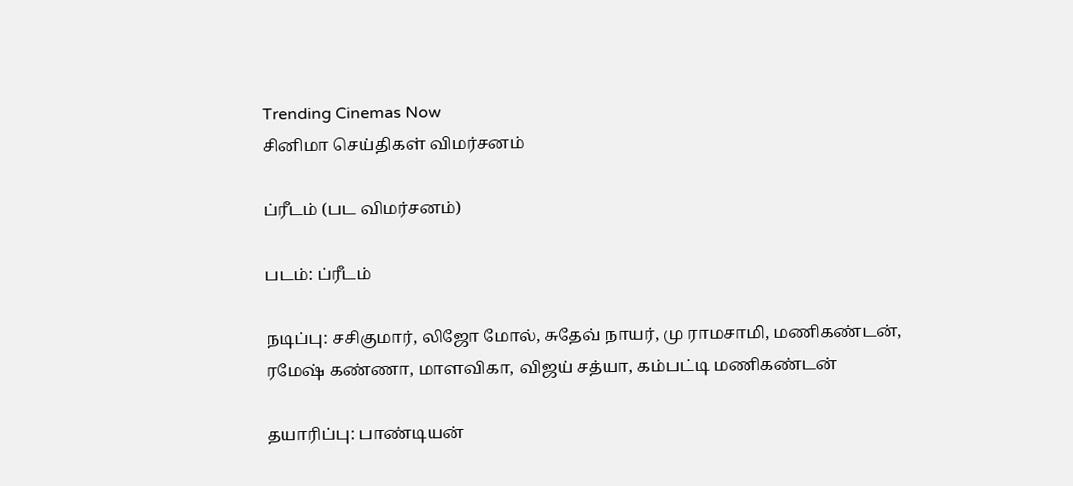Trending Cinemas Now
சினிமா செய்திகள் விமர்சனம்

ப்ரீடம் (பட விமர்சனம்)

படம்: ப்ரீடம்

நடிப்பு: சசிகுமார், லிஜோ மோல், சுதேவ் நாயர், மு ராமசாமி, மணிகண்டன்,
ரமேஷ் கண்ணா, மாளவிகா, விஜய் சத்யா, கம்பட்டி மணிகண்டன்

தயாரிப்பு: பாண்டியன்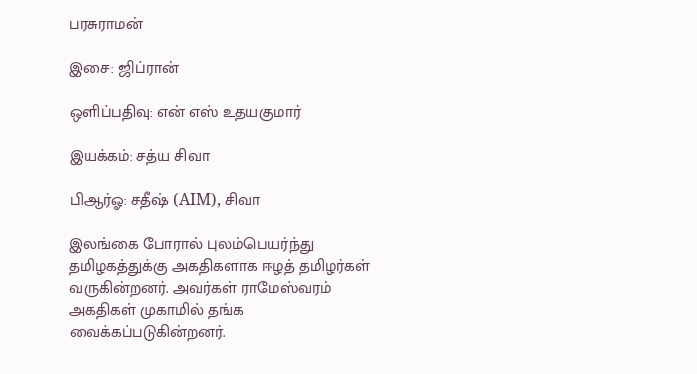பரசுராமன்

இசை: ஜிப்ரான்

ஒளிப்பதிவு: என் எஸ் உதயகுமார்

இயக்கம்: சத்ய சிவா

பிஆர்ஓ: சதீஷ் (AIM), சிவா

இலங்கை போரால் புலம்பெயர்ந்து தமிழகத்துக்கு அகதிகளாக ஈழத் தமிழர்கள் வருகின்றனர். அவர்கள் ராமேஸ்வரம் அகதிகள் முகாமில் தங்க வைக்கப்படுகின்றனர்.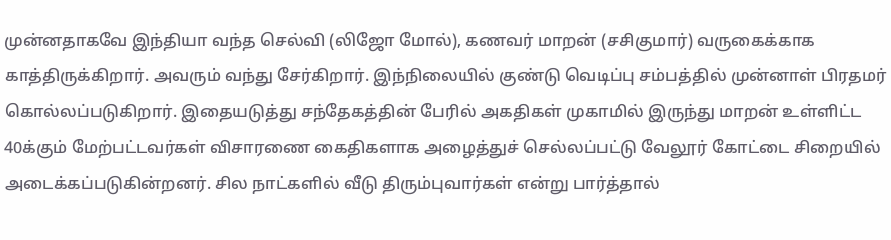முன்னதாகவே இந்தியா வந்த செல்வி (லிஜோ மோல்), கணவர் மாறன் (சசிகுமார்) வருகைக்காக காத்திருக்கிறார். அவரும் வந்து சேர்கிறார். இந்நிலையில் குண்டு வெடிப்பு சம்பத்தில் முன்னாள் பிரதமர் கொல்லப்படுகிறார். இதையடுத்து சந்தேகத்தின் பேரில் அகதிகள் முகாமில் இருந்து மாறன் உள்ளிட்ட 40க்கும் மேற்பட்டவர்கள் விசாரணை கைதிகளாக அழைத்துச் செல்லப்பட்டு வேலூர் கோட்டை சிறையில் அடைக்கப்படுகின்றனர். சில நாட்களில் வீடு திரும்புவார்கள் என்று பார்த்தால்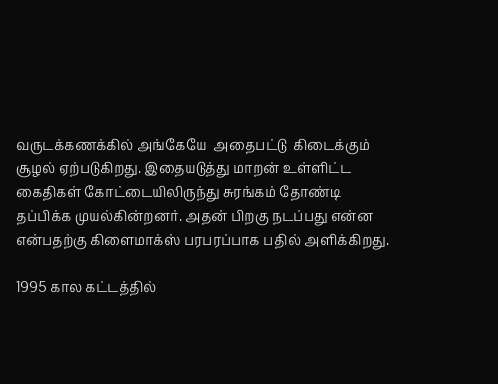வருடக்கணக்கில் அங்கேயே  அதைபட்டு  கிடைக்கும் சூழல் ஏற்படுகிறது. இதையடுத்து மாறன் உள்ளிட்ட  கைதிகள் கோட்டையிலிருந்து சுரங்கம் தோண்டி தப்பிக்க முயல்கின்றனர். அதன் பிறகு நடப்பது என்ன என்பதற்கு கிளைமாக்ஸ் பரபரப்பாக பதில் அளிக்கிறது.

1995 கால கட்டத்தில்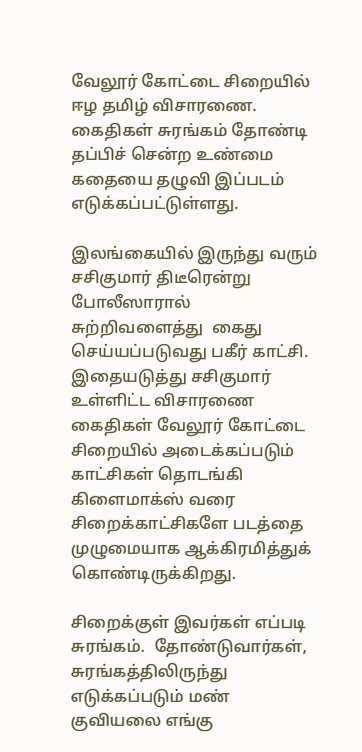வேலூர் கோட்டை சிறையில் ஈழ தமிழ் விசாரணை. கைதிகள் சுரங்கம் தோண்டி தப்பிச் சென்ற உண்மை கதையை தழுவி இப்படம் எடுக்கப்பட்டுள்ளது.

இலங்கையில் இருந்து வரும் சசிகுமார் திடீரென்று போலீஸாரால் சுற்றிவளைத்து  கைது செய்யப்படுவது பகீர் காட்சி. இதையடுத்து சசிகுமார் உள்ளிட்ட விசாரணை கைதிகள் வேலூர் கோட்டை சிறையில் அடைக்கப்படும் காட்சிகள் தொடங்கி கிளைமாக்ஸ் வரை சிறைக்காட்சிகளே படத்தை முழுமையாக ஆக்கிரமித்துக் கொண்டிருக்கிறது.

சிறைக்குள் இவர்கள் எப்படி சுரங்கம்.  தோண்டுவார்கள், சுரங்கத்திலிருந்து எடுக்கப்படும் மண் குவியலை எங்கு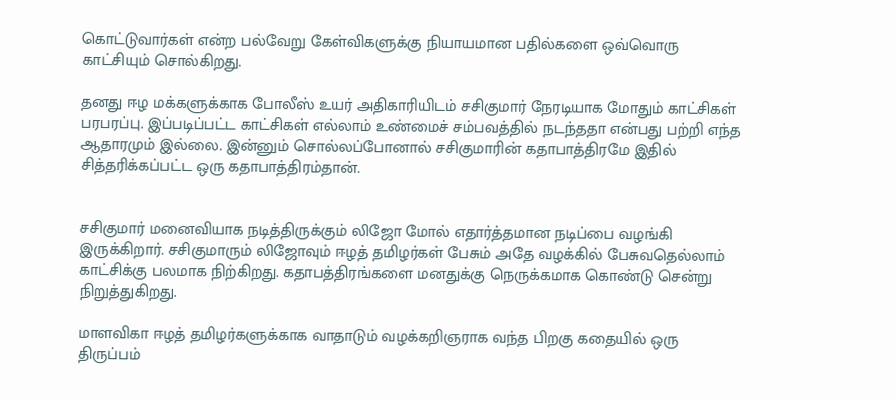கொட்டுவார்கள் என்ற பல்வேறு கேள்விகளுக்கு நியாயமான பதில்களை ஒவ்வொரு காட்சியும் சொல்கிறது.

தனது ஈழ மக்களுக்காக போலீஸ் உயர் அதிகாரியிடம் சசிகுமார் நேரடியாக மோதும் காட்சிகள் பரபரப்பு. இப்படிப்பட்ட காட்சிகள் எல்லாம் உண்மைச் சம்பவத்தில் நடந்ததா என்பது பற்றி எந்த ஆதாரமும் இல்லை. இன்னும் சொல்லப்போனால் சசிகுமாரின் கதாபாத்திரமே இதில் சித்தரிக்கப்பட்ட ஒரு கதாபாத்திரம்தான்.


சசிகுமார் மனைவியாக நடித்திருக்கும் லிஜோ மோல் எதார்த்தமான நடிப்பை வழங்கி இருக்கிறார். சசிகுமாரும் லிஜோவும் ஈழத் தமிழர்கள் பேசும் அதே வழக்கில் பேசுவதெல்லாம் காட்சிக்கு பலமாக நிற்கிறது. கதாபத்திரங்களை மனதுக்கு நெருக்கமாக கொண்டு சென்று நிறுத்துகிறது.

மாளவிகா ஈழத் தமிழர்களுக்காக வாதாடும் வழக்கறிஞராக வந்த பிறகு கதையில் ஒரு திருப்பம்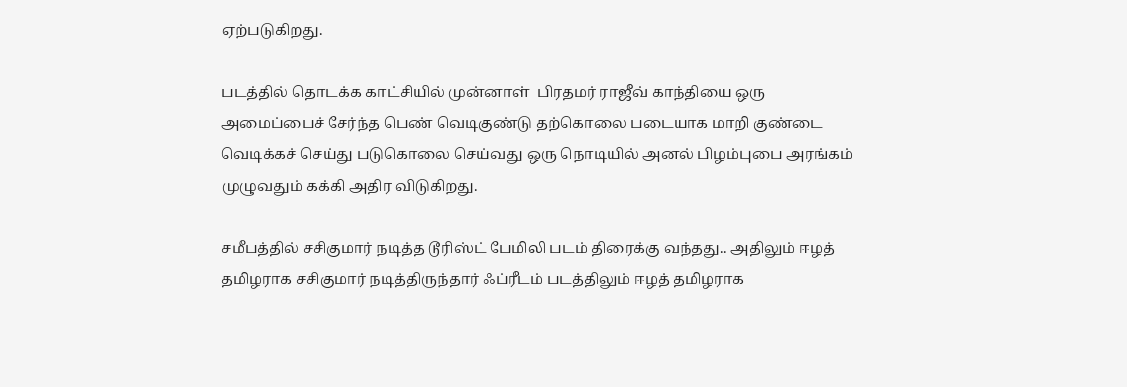ஏற்படுகிறது.

படத்தில் தொடக்க காட்சியில் முன்னாள்  பிரதமர் ராஜீவ் காந்தியை ஒரு அமைப்பைச் சேர்ந்த பெண் வெடிகுண்டு தற்கொலை படையாக மாறி குண்டை வெடிக்கச் செய்து படுகொலை செய்வது ஒரு நொடியில் அனல் பிழம்புபை அரங்கம் முழுவதும் கக்கி அதிர விடுகிறது.

சமீபத்தில் சசிகுமார் நடித்த டூரிஸ்ட் பேமிலி படம் திரைக்கு வந்தது.. அதிலும் ஈழத் தமிழராக சசிகுமார் நடித்திருந்தார் ஃப்ரீடம் படத்திலும் ஈழத் தமிழராக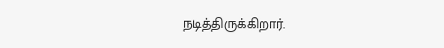நடித்திருக்கிறார்.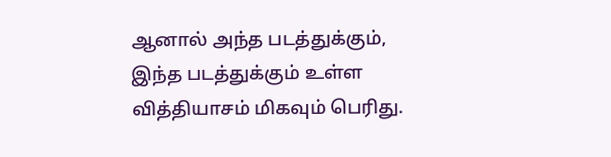ஆனால் அந்த படத்துக்கும்,  இந்த படத்துக்கும் உள்ள வித்தியாசம் மிகவும் பெரிது.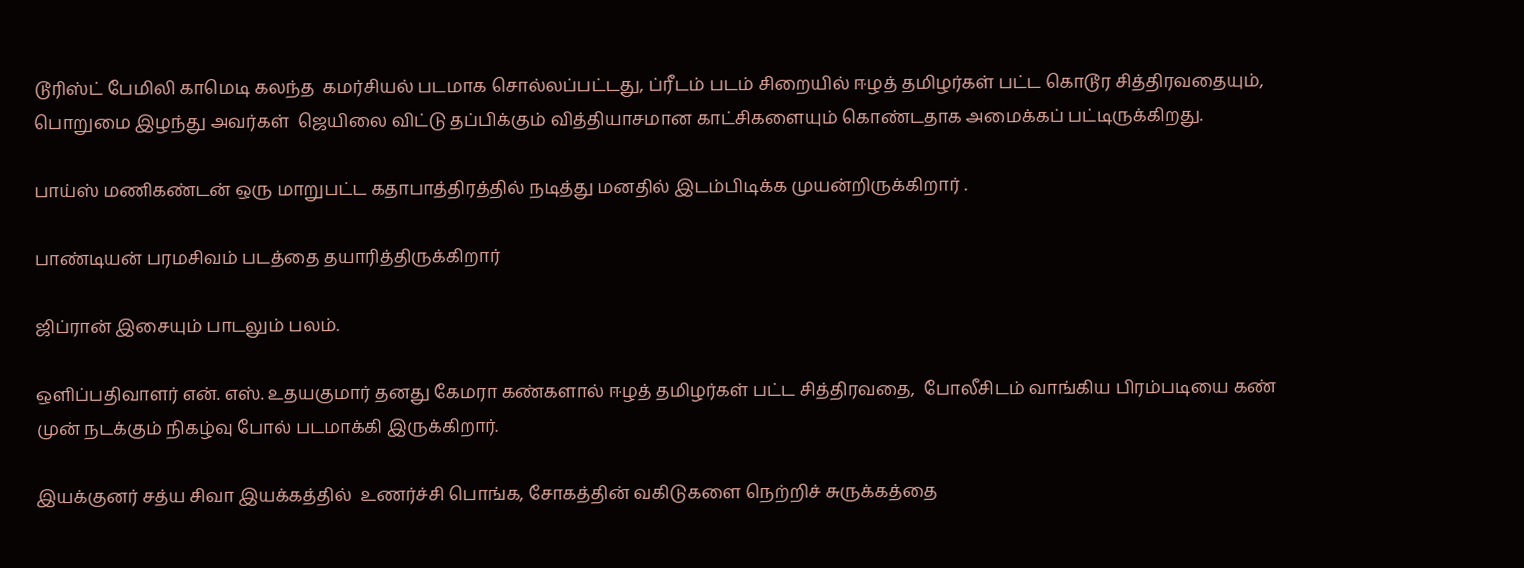டூரிஸ்ட் பேமிலி காமெடி கலந்த  கமர்சியல் படமாக சொல்லப்பட்டது, ப்ரீடம் படம் சிறையில் ஈழத் தமிழர்கள் பட்ட கொடூர சித்திரவதையும், பொறுமை இழந்து அவர்கள்  ஜெயிலை விட்டு தப்பிக்கும் வித்தியாசமான காட்சிகளையும் கொண்டதாக அமைக்கப் பட்டிருக்கிறது.

பாய்ஸ் மணிகண்டன் ஒரு மாறுபட்ட கதாபாத்திரத்தில் நடித்து மனதில் இடம்பிடிக்க முயன்றிருக்கிறார் .

பாண்டியன் பரமசிவம் படத்தை தயாரித்திருக்கிறார்

ஜிப்ரான் இசையும் பாடலும் பலம்.

ஒளிப்பதிவாளர் என். எஸ். உதயகுமார் தனது கேமரா கண்களால் ஈழத் தமிழர்கள் பட்ட சித்திரவதை,  போலீசிடம் வாங்கிய பிரம்படியை கண் முன் நடக்கும் நிகழ்வு போல் படமாக்கி இருக்கிறார்.

இயக்குனர் சத்ய சிவா இயக்கத்தில்  உணர்ச்சி பொங்க, சோகத்தின் வகிடுகளை நெற்றிச் சுருக்கத்தை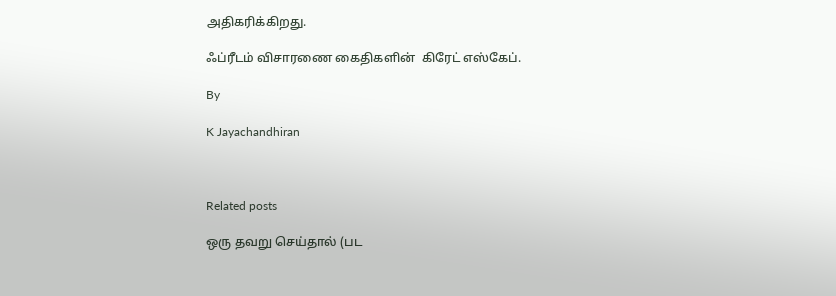அதிகரிக்கிறது.

ஃப்ரீடம் விசாரணை கைதிகளின்  கிரேட் எஸ்கேப்.

By

K Jayachandhiran



Related posts

ஒரு தவறு செய்தால் (பட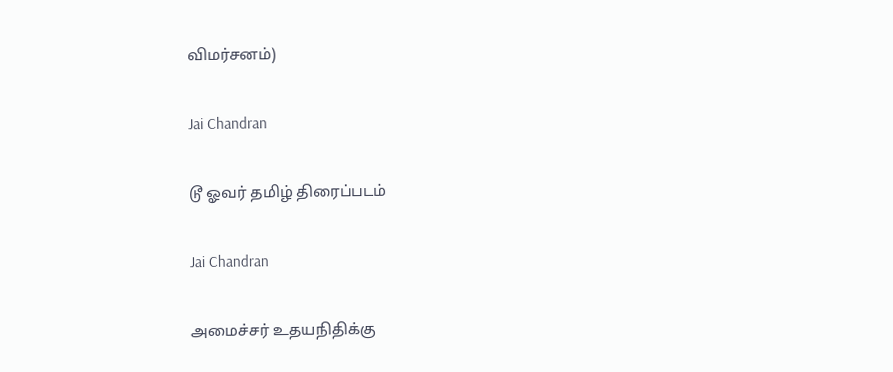விமர்சனம்)

Jai Chandran

டூ ஓவர் தமிழ் திரைப்படம்

Jai Chandran

அமைச்சர் உதயநிதிக்கு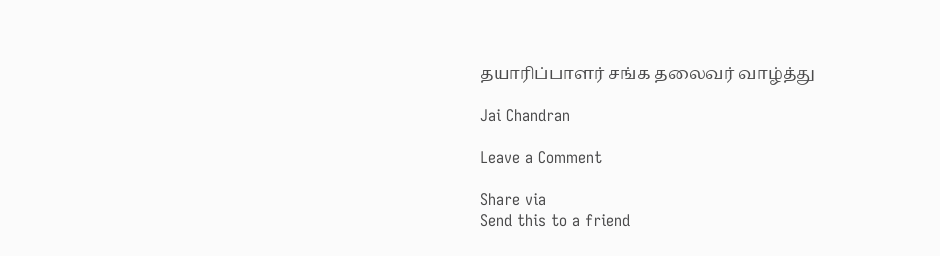தயாரிப்பாளர் சங்க தலைவர் வாழ்த்து

Jai Chandran

Leave a Comment

Share via
Send this to a friend